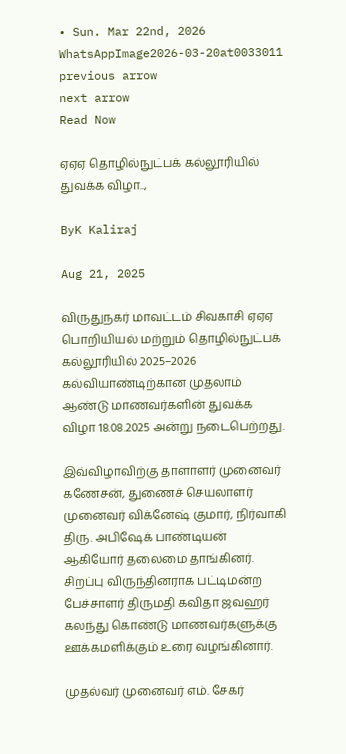• Sun. Mar 22nd, 2026
WhatsAppImage2026-03-20at0033011
previous arrow
next arrow
Read Now

ஏஏஏ தொழில்நுட்பக் கல்லூரியில் துவக்க விழா..,

ByK Kaliraj

Aug 21, 2025

விருதுநகர் மாவட்டம் சிவகாசி ஏஏஏ பொறியியல் மற்றும் தொழில்நுட்பக் கல்லூரியில் 2025–2026 கல்வியாண்டிற்கான முதலாம் ஆண்டு மாணவர்களின் துவக்க விழா 18.08.2025 அன்று நடைபெற்றது.

இவ்விழாவிற்கு தாளாளர் முனைவர் கணேசன், துணைச் செயலாளர் முனைவர் விக்னேஷ் குமார், நிர்வாகி திரு. அபிஷேக் பாண்டியன் ஆகியோர் தலைமை தாங்கினர். சிறப்பு விருந்தினராக பட்டிமன்ற பேச்சாளர் திருமதி கவிதா ஜவஹர் கலந்து கொண்டு மாணவர்களுக்கு ஊக்கமளிக்கும் உரை வழங்கினார்.

முதல்வர் முனைவர் எம். சேகர்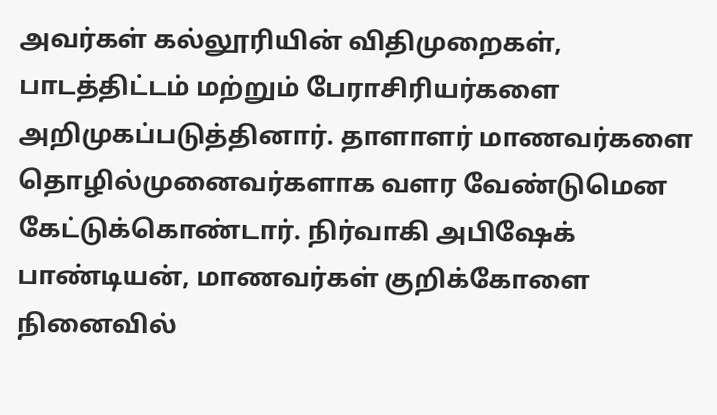அவர்கள் கல்லூரியின் விதிமுறைகள், பாடத்திட்டம் மற்றும் பேராசிரியர்களை அறிமுகப்படுத்தினார். தாளாளர் மாணவர்களை தொழில்முனைவர்களாக வளர வேண்டுமென கேட்டுக்கொண்டார். நிர்வாகி அபிஷேக் பாண்டியன், மாணவர்கள் குறிக்கோளை நினைவில்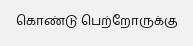கொண்டு பெற்றோருக்கு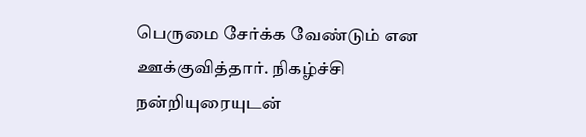பெருமை சேர்க்க வேண்டும் என ஊக்குவித்தார். நிகழ்ச்சி நன்றியுரையுடன்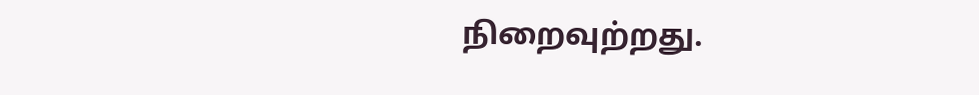நிறைவுற்றது.